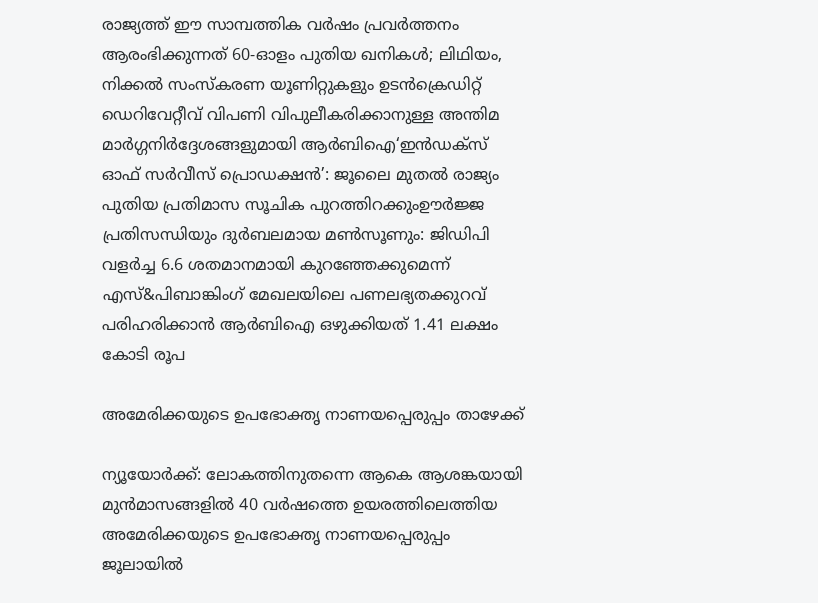രാജ്യത്ത് ഈ സാമ്പത്തിക വർഷം പ്രവർത്തനം ആരംഭിക്കുന്നത് 60-ഓളം പുതിയ ഖനികൾ; ലിഥിയം, നിക്കൽ സംസ്‌കരണ യൂണിറ്റുകളും ഉടൻക്രെഡിറ്റ് ഡെറിവേറ്റീവ് വിപണി വിപുലീകരിക്കാനുള്ള അന്തിമ മാർഗ്ഗനിർദ്ദേശങ്ങളുമായി ആർബിഐ‘ഇൻഡക്സ് ഓഫ് സർവീസ് പ്രൊഡക്ഷൻ’: ജൂലൈ മുതൽ രാജ്യം പുതിയ പ്രതിമാസ സൂചിക പുറത്തിറക്കുംഊർജ്ജ പ്രതിസന്ധിയും ദുർബലമായ മൺസൂണും: ജിഡിപി വളർച്ച 6.6 ശതമാനമായി കുറഞ്ഞേക്കുമെന്ന് എസ്&പിബാങ്കിംഗ് മേഖലയിലെ പണലഭ്യതക്കുറവ് പരിഹരിക്കാൻ ആർബിഐ ഒഴുക്കിയത് 1.41 ലക്ഷം കോടി രൂപ

അമേരിക്കയുടെ ഉപഭോക്തൃ നാണയപ്പെരുപ്പം താഴേക്ക്

ന്യൂയോർക്ക്: ലോകത്തിനുതന്നെ ആകെ ആശങ്കയായി മുൻമാസങ്ങളിൽ 40 വർഷത്തെ ഉയരത്തിലെത്തിയ അമേരിക്കയുടെ ഉപഭോക്തൃ നാണയപ്പെരുപ്പം ജൂലായിൽ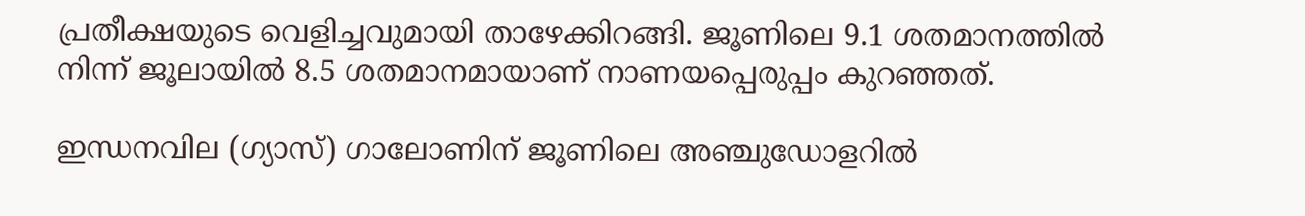പ്രതീക്ഷയുടെ വെളിച്ചവുമായി താഴേക്കിറങ്ങി. ജൂണിലെ 9.1 ശതമാനത്തിൽ നിന്ന് ജൂലായിൽ 8.5 ശതമാനമായാണ് നാണയപ്പെരുപ്പം കുറഞ്ഞത്.

ഇന്ധനവില (ഗ്യാസ്) ഗാലോണിന് ജൂണിലെ അഞ്ചുഡോളറിൽ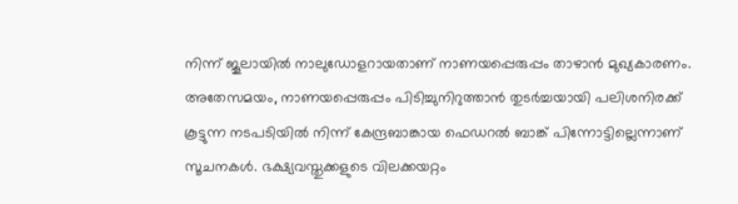നിന്ന് ജൂലായിൽ നാലുഡോളറായതാണ് നാണയപ്പെരുപ്പം താഴാൻ മുഖ്യകാരണം. അതേസമയം, നാണയപ്പെരുപ്പം പിടിച്ചുനിറുത്താൻ തുടർച്ചയായി പലിശനിരക്ക് കൂട്ടുന്ന നടപടിയിൽ നിന്ന് കേന്ദ്രബാങ്കായ ഫെഡറൽ ബാങ്ക് പിന്നോട്ടില്ലെന്നാണ് സൂചനകൾ. ഭക്ഷ്യവസ്തുക്കളുടെ വിലക്കയറ്റം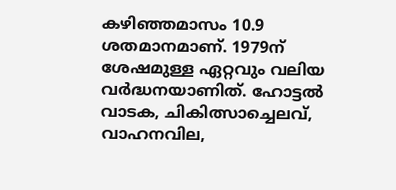കഴിഞ്ഞമാസം 10.9 ശതമാനമാണ്. 1979ന് ശേഷമുള്ള ഏറ്റവും വലിയ വർദ്ധനയാണിത്. ഹോട്ടൽ വാടക, ചികിത്സാച്ചെലവ്, വാഹനവില,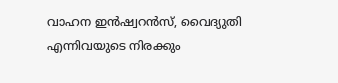വാഹന ഇൻഷ്വറൻസ്, വൈദ്യുതി എന്നിവയുടെ നിരക്കും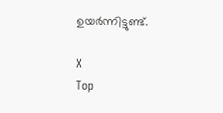ഉയർന്നിട്ടുണ്ട്.

X
Top